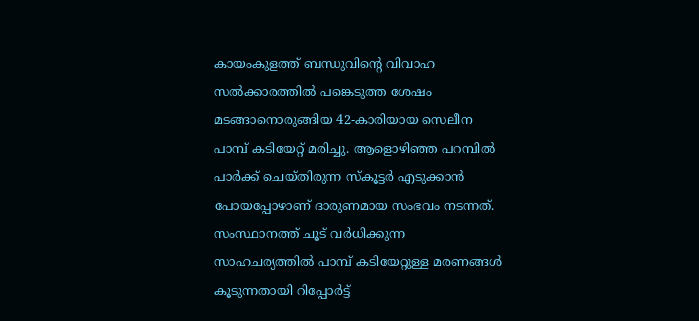കായംകുളത്ത് ബന്ധുവിന്റെ വിവാഹ സൽക്കാരത്തിൽ പങ്കെടുത്ത ശേഷം മടങ്ങാനൊരുങ്ങിയ 42-കാരിയായ സെലീന പാമ്പ് കടിയേറ്റ് മരിച്ചു. ആളൊഴിഞ്ഞ പറമ്പിൽ പാർക്ക് ചെയ്തിരുന്ന സ്കൂട്ടർ എടുക്കാൻ പോയപ്പോഴാണ് ദാരുണമായ സംഭവം നടന്നത്. സംസ്ഥാനത്ത് ചൂട് വർധിക്കുന്ന സാഹചര്യത്തിൽ പാമ്പ് കടിയേറ്റുള്ള മരണങ്ങൾ കൂടുന്നതായി റിപ്പോർട്ട്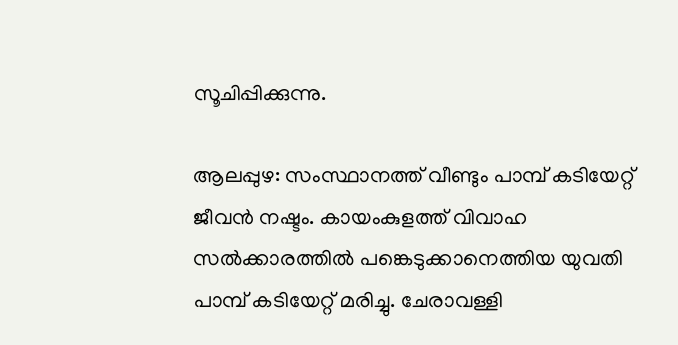സൂചിപ്പിക്കുന്നു.

ആലപ്പുഴ: സംസ്ഥാനത്ത് വീണ്ടും പാമ്പ് കടിയേറ്റ് ജീവൻ നഷ്ടം. കായംകുളത്ത് വിവാഹ സൽക്കാരത്തിൽ പങ്കെടുക്കാനെത്തിയ യുവതി പാമ്പ് കടിയേറ്റ് മരിച്ചു. ചേരാവള്ളി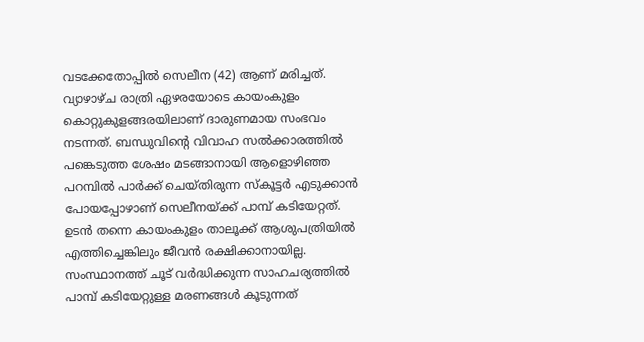വടക്കേതോപ്പിൽ സെലീന (42) ആണ് മരിച്ചത്. വ്യാഴാഴ്ച രാത്രി ഏഴരയോടെ കായംകുളം കൊറ്റുകുളങ്ങരയിലാണ് ദാരുണമായ സംഭവം നടന്നത്. ബന്ധുവിന്റെ വിവാഹ സൽക്കാരത്തിൽ പങ്കെടുത്ത ശേഷം മടങ്ങാനായി ആളൊഴിഞ്ഞ പറമ്പിൽ പാർക്ക് ചെയ്തിരുന്ന സ്കൂട്ടർ എടുക്കാൻ പോയപ്പോഴാണ് സെലീനയ്ക്ക് പാമ്പ് കടിയേറ്റത്. ഉടൻ തന്നെ കായംകുളം താലൂക്ക് ആശുപത്രിയിൽ എത്തിച്ചെങ്കിലും ജീവൻ രക്ഷിക്കാനായില്ല. സംസ്ഥാനത്ത് ചൂട് വർദ്ധിക്കുന്ന സാഹചര്യത്തിൽ പാമ്പ് കടിയേറ്റുള്ള മരണങ്ങൾ കൂടുന്നത്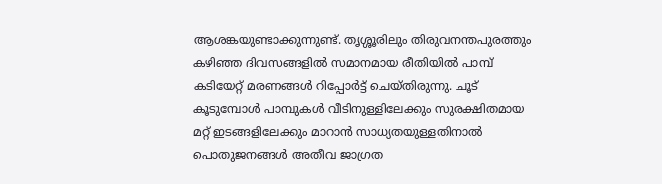ആശങ്കയുണ്ടാക്കുന്നുണ്ട്. തൃശ്ശൂരിലും തിരുവനന്തപുരത്തും കഴിഞ്ഞ ദിവസങ്ങളിൽ സമാനമായ രീതിയിൽ പാമ്പ് കടിയേറ്റ് മരണങ്ങൾ റിപ്പോർട്ട് ചെയ്തിരുന്നു. ചൂട് കൂടുമ്പോൾ പാമ്പുകൾ വീടിനുള്ളിലേക്കും സുരക്ഷിതമായ മറ്റ് ഇടങ്ങളിലേക്കും മാറാൻ സാധ്യതയുള്ളതിനാൽ പൊതുജനങ്ങൾ അതീവ ജാഗ്രത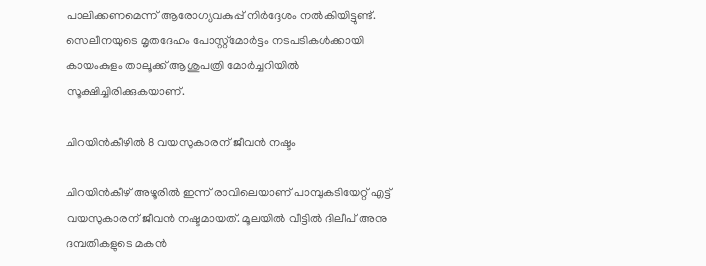പാലിക്കണമെന്ന് ആരോഗ്യവകുപ്പ് നിർദ്ദേശം നൽകിയിട്ടുണ്ട്. സെലീനയുടെ മൃതദേഹം പോസ്റ്റ്‌മോർട്ടം നടപടികൾക്കായി കായംകുളം താലൂക്ക് ആശുപത്രി മോർച്ചറിയിൽ സൂക്ഷിച്ചിരിക്കുകയാണ്.

ചിറയിൻകീഴിൽ 8 വയസുകാരന് ജീവൻ നഷ്ടം

ചിറയിൻകീഴ് അഴൂരിൽ ഇന്ന് രാവിലെയാണ് പാമ്പുകടിയേറ്റ് എട്ട് വയസുകാരന് ജീവൻ നഷ്ടമായത്. മൂലയിൽ വീട്ടിൽ ദിലീപ് അനു ദമ്പതികളുടെ മകൻ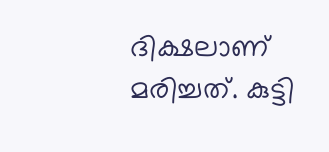ദിക്ഷലാണ് മരിച്ചത്. കുട്ടി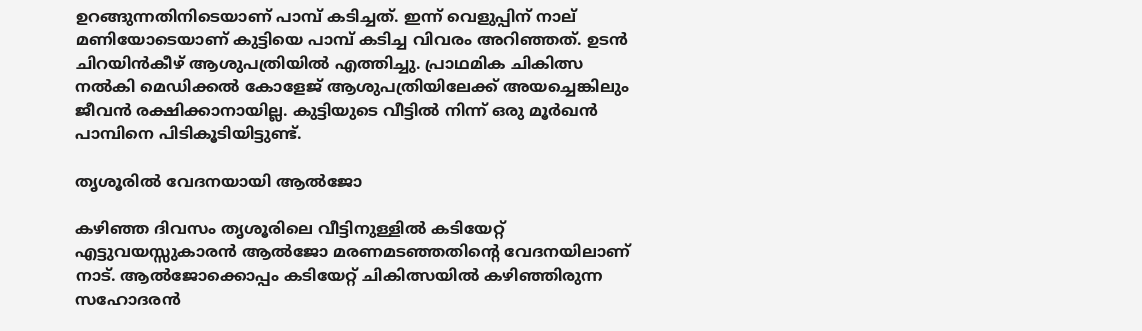ഉറങ്ങുന്നതിനിടെയാണ് പാമ്പ് കടിച്ചത്. ഇന്ന് വെളുപ്പിന് നാല് മണിയോടെയാണ് കുട്ടിയെ പാമ്പ് കടിച്ച വിവരം അറിഞ്ഞത്. ഉടൻ ചിറയിൻകീഴ് ആശുപത്രിയിൽ എത്തിച്ചു. പ്രാഥമിക ചികിത്സ നൽകി മെഡിക്കൽ കോളേജ് ആശുപത്രിയിലേക്ക് അയച്ചെങ്കിലും ജീവൻ രക്ഷിക്കാനായില്ല. കുട്ടിയുടെ വീട്ടിൽ നിന്ന് ഒരു മൂർഖൻ പാമ്പിനെ പിടികൂടിയിട്ടുണ്ട്.

തൃശൂരിൽ വേദനയായി ആൽജോ

കഴിഞ്ഞ ദിവസം തൃശൂരിലെ വീട്ടിനുള്ളിൽ കടിയേറ്റ് എട്ടുവയസ്സുകാരൻ ആൽജോ മരണമടഞ്ഞതിന്‍റെ വേദനയിലാണ് നാട്. ആൽജോക്കൊപ്പം കടിയേറ്റ് ചികിത്സയിൽ കഴിഞ്ഞിരുന്ന സഹോദരൻ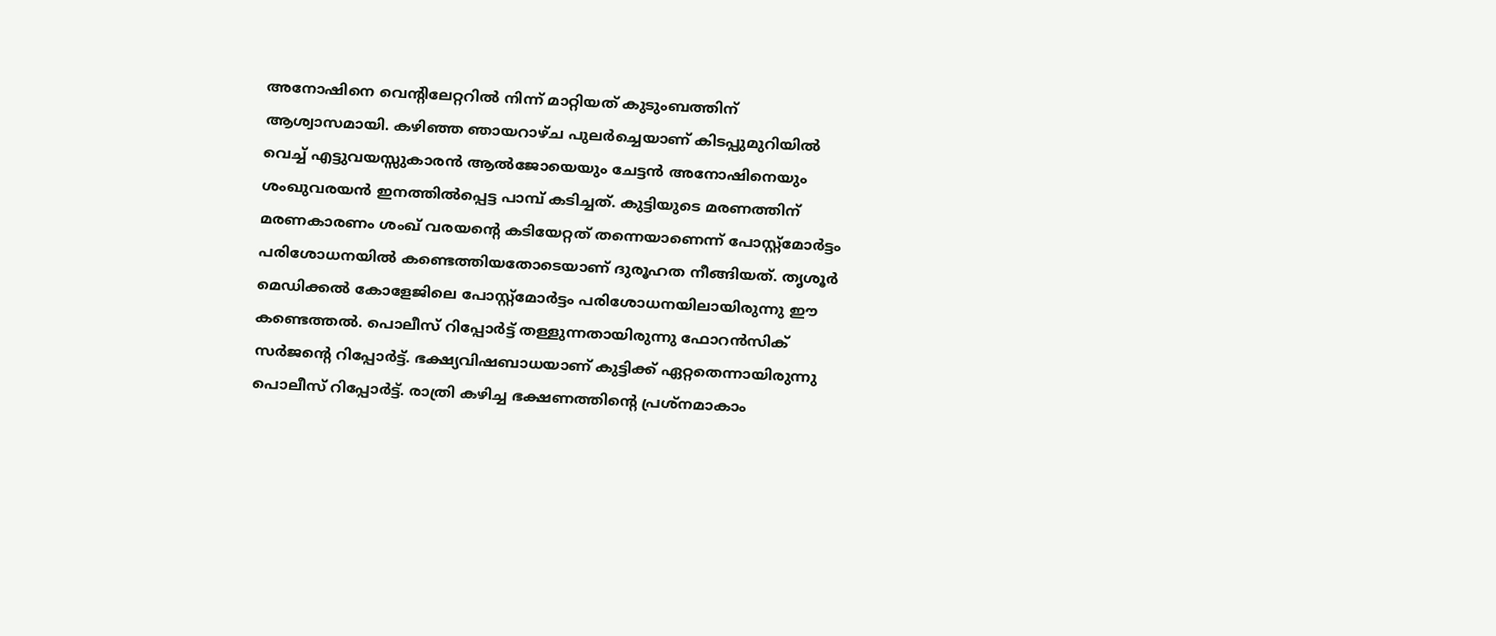അനോഷിനെ വെന്‍റിലേറ്ററിൽ നിന്ന് മാറ്റിയത് കുടുംബത്തിന് ആശ്വാസമായി. കഴിഞ്ഞ ഞായറാഴ്ച പുലർച്ചെയാണ് കിടപ്പുമുറിയിൽ വെച്ച് എട്ടുവയസ്സുകാരൻ ആൽജോയെയും ചേട്ടൻ അനോഷിനെയും ശംഖുവരയൻ ഇനത്തിൽപ്പെട്ട പാമ്പ് കടിച്ചത്. കുട്ടിയുടെ മരണത്തിന് മരണകാരണം ശംഖ് വരയന്റെ കടിയേറ്റത് തന്നെയാണെന്ന് പോസ്റ്റ്മോർട്ടം പരിശോധനയിൽ കണ്ടെത്തിയതോടെയാണ് ദുരൂഹത നീങ്ങിയത്. തൃശൂർ മെഡിക്കൽ കോളേജിലെ പോസ്റ്റ്മോർട്ടം പരിശോധനയിലായിരുന്നു ഈ കണ്ടെത്തൽ. പൊലീസ് റിപ്പോർട്ട് തള്ളുന്നതായിരുന്നു ഫോറൻസിക് സർജൻ്റെ റിപ്പോർട്ട്. ഭക്ഷ്യവിഷബാധയാണ് കുട്ടിക്ക് ഏറ്റതെന്നായിരുന്നു പൊലീസ് റിപ്പോർട്ട്. രാത്രി കഴിച്ച ഭക്ഷണത്തിന്റെ പ്രശ്നമാകാം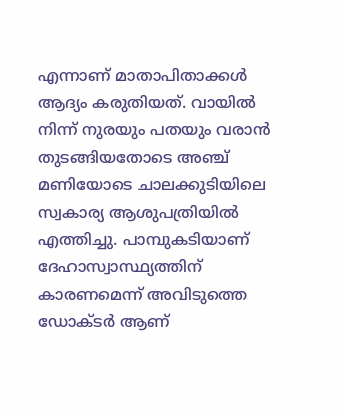എന്നാണ് മാതാപിതാക്കൾ ആദ്യം കരുതിയത്. വായിൽ നിന്ന് നുരയും പതയും വരാൻ തുടങ്ങിയതോടെ അഞ്ച് മണിയോടെ ചാലക്കുടിയിലെ സ്വകാര്യ ആശുപത്രിയിൽ എത്തിച്ചു. പാമ്പുകടിയാണ് ദേഹാസ്വാസ്ഥ്യത്തിന് കാരണമെന്ന് അവിടുത്തെ ഡോക്ടർ ആണ്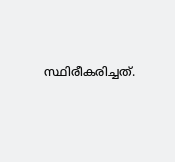സ്ഥിരീകരിച്ചത്.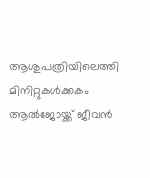ആശുപത്രിയിലെത്തി മിനിറ്റുകൾക്കകം ആൽജോയ്ക്ക് ജീവൻ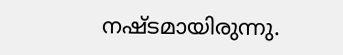നഷ്ടമായിരുന്നു.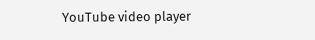YouTube video player